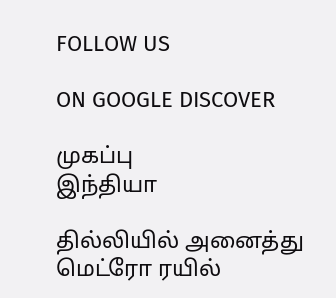FOLLOW US

ON GOOGLE DISCOVER

முகப்பு
இந்தியா

தில்லியில் அனைத்து மெட்ரோ ரயில்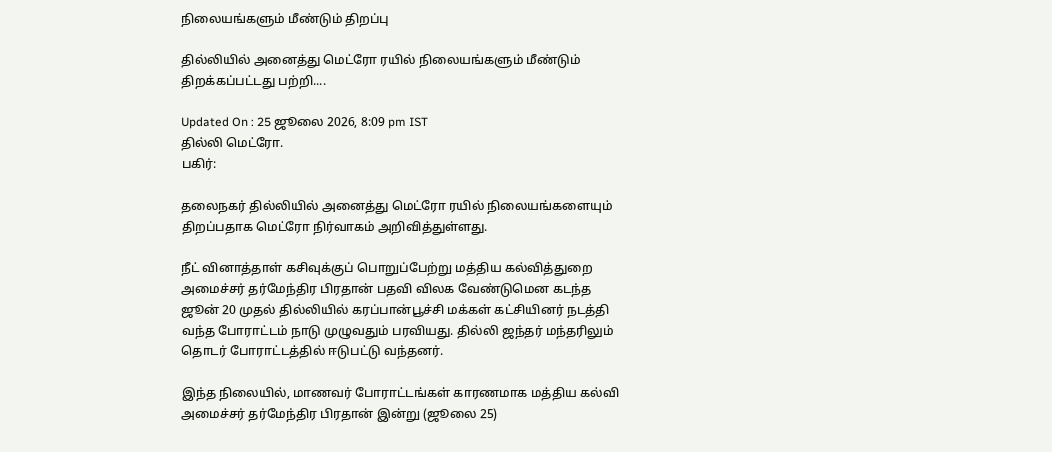நிலையங்களும் மீண்டும் திறப்பு

தில்லியில் அனைத்து மெட்ரோ ரயில் நிலையங்களும் மீண்டும் திறக்கப்பட்டது பற்றி....

Updated On : 25 ஜூலை 2026, 8:09 pm IST
தில்லி மெட்ரோ.
பகிர்:

தலைநகர் தில்லியில் அனைத்து மெட்ரோ ரயில் நிலையங்களையும் திறப்பதாக மெட்ரோ நிர்வாகம் அறிவித்துள்ளது.

நீட் வினாத்தாள் கசிவுக்குப் பொறுப்பேற்று மத்திய கல்வித்துறை அமைச்சர் தர்மேந்திர பிரதான் பதவி விலக வேண்டுமென கடந்த ஜூன் 20 முதல் தில்லியில் கரப்பான்பூச்சி மக்கள் கட்சியினர் நடத்தி வந்த போராட்டம் நாடு முழுவதும் பரவியது. தில்லி ஜந்தர் மந்தரிலும் தொடர் போராட்டத்தில் ஈடுபட்டு வந்தனர்.

இந்த நிலையில், மாணவர் போராட்டங்கள் காரணமாக மத்திய கல்வி அமைச்சர் தர்மேந்திர பிரதான் இன்று (ஜூலை 25)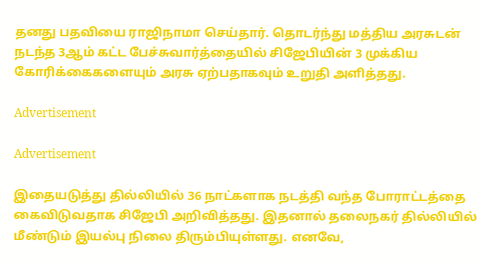தனது பதவியை ராஜிநாமா செய்தார். தொடர்ந்து மத்திய அரசுடன் நடந்த 3ஆம் கட்ட பேச்சுவார்த்தையில் சிஜேபியின் 3 முக்கிய கோரிக்கைகளையும் அரசு ஏற்பதாகவும் உறுதி அளித்தது.

Advertisement

Advertisement

இதையடுத்து தில்லியில் 36 நாட்களாக நடத்தி வந்த போராட்டத்தை கைவிடுவதாக சிஜேபி அறிவித்தது. இதனால் தலைநகர் தில்லியில் மீண்டும் இயல்பு நிலை திரும்பியுள்ளது. எனவே,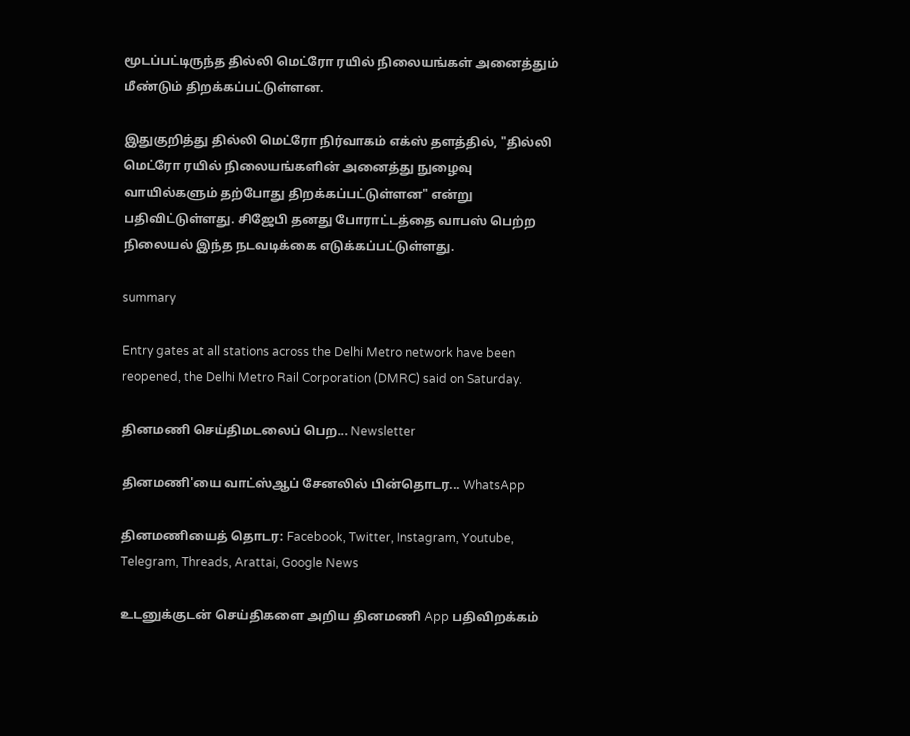மூடப்பட்டிருந்த தில்லி மெட்ரோ ரயில் நிலையங்கள் அனைத்தும் மீண்டும் திறக்கப்பட்டுள்ளன.

இதுகுறித்து தில்லி மெட்ரோ நிர்வாகம் எக்ஸ் தளத்தில், "தில்லி மெட்ரோ ரயில் நிலையங்களின் அனைத்து நுழைவு வாயில்களும் தற்போது திறக்கப்பட்டுள்ளன" என்று பதிவிட்டுள்ளது. சிஜேபி தனது போராட்டத்தை வாபஸ் பெற்ற நிலையல் இந்த நடவடிக்கை எடுக்கப்பட்டுள்ளது.

summary

Entry gates at all stations across the Delhi Metro network have been reopened, the Delhi Metro Rail Corporation (DMRC) said on Saturday.

தினமணி செய்திமடலைப் பெற... Newsletter

தினமணி'யை வாட்ஸ்ஆப் சேனலில் பின்தொடர... WhatsApp

தினமணியைத் தொடர: Facebook, Twitter, Instagram, Youtube, Telegram, Threads, Arattai, Google News

உடனுக்குடன் செய்திகளை அறிய தினமணி App பதிவிறக்கம்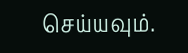செய்யவும்.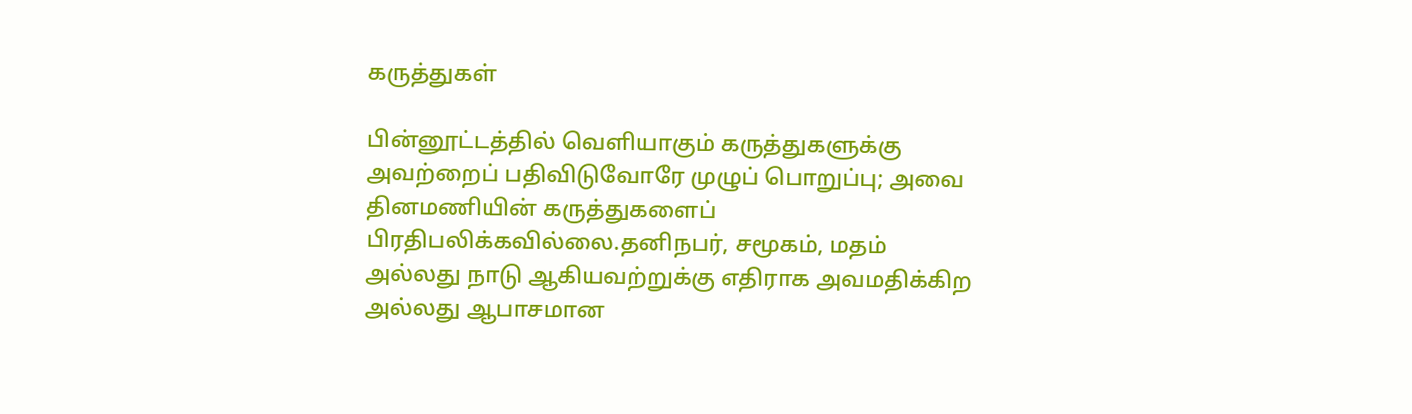கருத்துகள்

பின்னூட்டத்தில் வெளியாகும் கருத்துகளுக்கு அவற்றைப் பதிவிடுவோரே முழுப் பொறுப்பு; அவை தினமணியின் கருத்துகளைப் பிரதிபலிக்கவில்லை.தனிநபர், சமூகம், மதம் அல்லது நாடு ஆகியவற்றுக்கு எதிராக அவமதிக்கிற அல்லது ஆபாசமான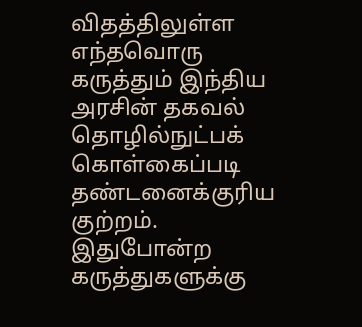விதத்திலுள்ள எந்தவொரு கருத்தும் இந்திய அரசின் தகவல் தொழில்நுட்பக் கொள்கைப்படி தண்டனைக்குரிய குற்றம். இதுபோன்ற கருத்துகளுக்கு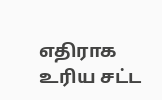எதிராக உரிய சட்ட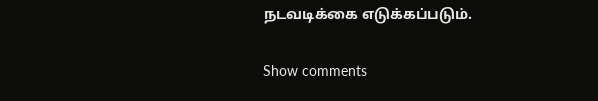நடவடிக்கை எடுக்கப்படும்.

Show comments